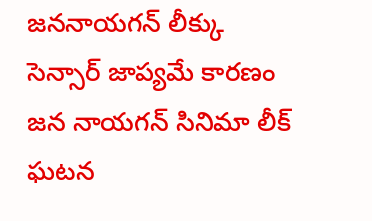జననాయగన్ లీక్కు సెన్సార్ జాప్యమే కారణం
జన నాయగన్ సినిమా లీక్ ఘటన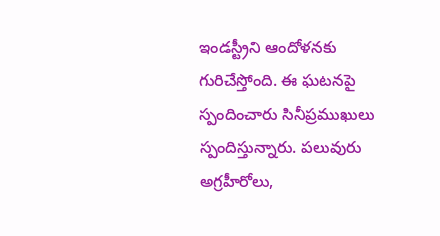ఇండస్ట్రీని ఆందోళనకు గురిచేస్తోంది. ఈ ఘటనపై స్పందించారు సినీప్రముఖులు స్పందిస్తున్నారు. పలువురు అగ్రహీరోలు,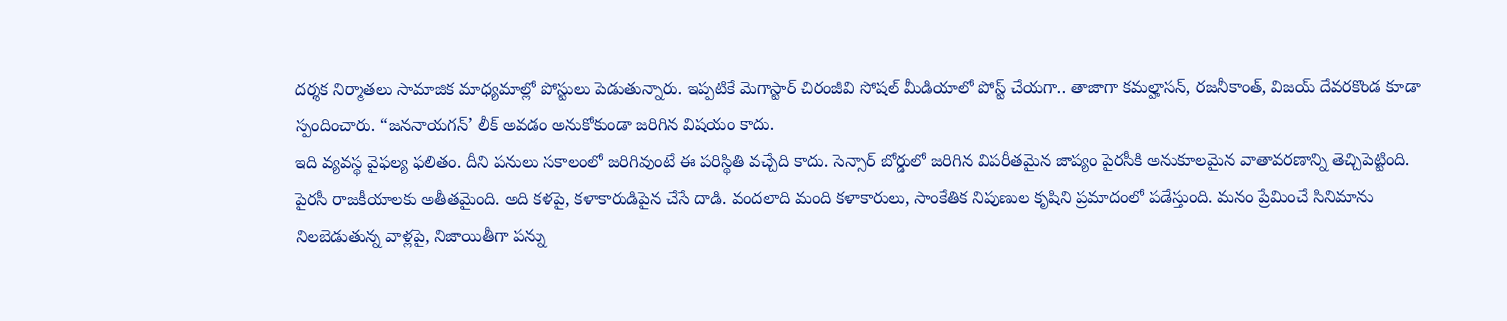దర్శక నిర్మాతలు సామాజిక మాధ్యమాల్లో పోస్టులు పెడుతున్నారు. ఇప్పటికే మెగాస్టార్ చిరంజీవి సోషల్ మీడియాలో పోస్ట్ చేయగా.. తాజాగా కమల్హాసన్, రజనీకాంత్, విజయ్ దేవరకొండ కూడా స్పందించారు. “జననాయగన్’ లీక్ అవడం అనుకోకుండా జరిగిన విషయం కాదు.
ఇది వ్యవస్థ వైఫల్య ఫలితం. దీని పనులు సకాలంలో జరిగివుంటే ఈ పరిస్థితి వచ్చేది కాదు. సెన్సార్ బోర్డులో జరిగిన విపరీతమైన జాప్యం పైరసీకి అనుకూలమైన వాతావరణాన్ని తెచ్చిపెట్టింది. పైరసీ రాజకీయాలకు అతీతమైంది. అది కళపై, కళాకారుడిపైన చేసే దాడి. వందలాది మంది కళాకారులు, సాంకేతిక నిపుణుల కృషిని ప్రమాదంలో పడేస్తుంది. మనం ప్రేమించే సినిమాను నిలబెడుతున్న వాళ్లపై, నిజాయితీగా పన్ను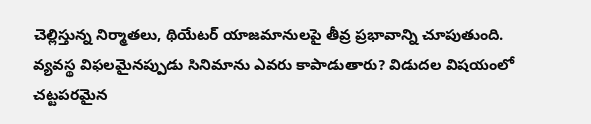చెల్లిస్తున్న నిర్మాతలు, థియేటర్ యాజమానులపై తీవ్ర ప్రభావాన్ని చూపుతుంది.
వ్యవస్థ విఫలమైనప్పుడు సినిమాను ఎవరు కాపాడుతారు? విడుదల విషయంలో చట్టపరమైన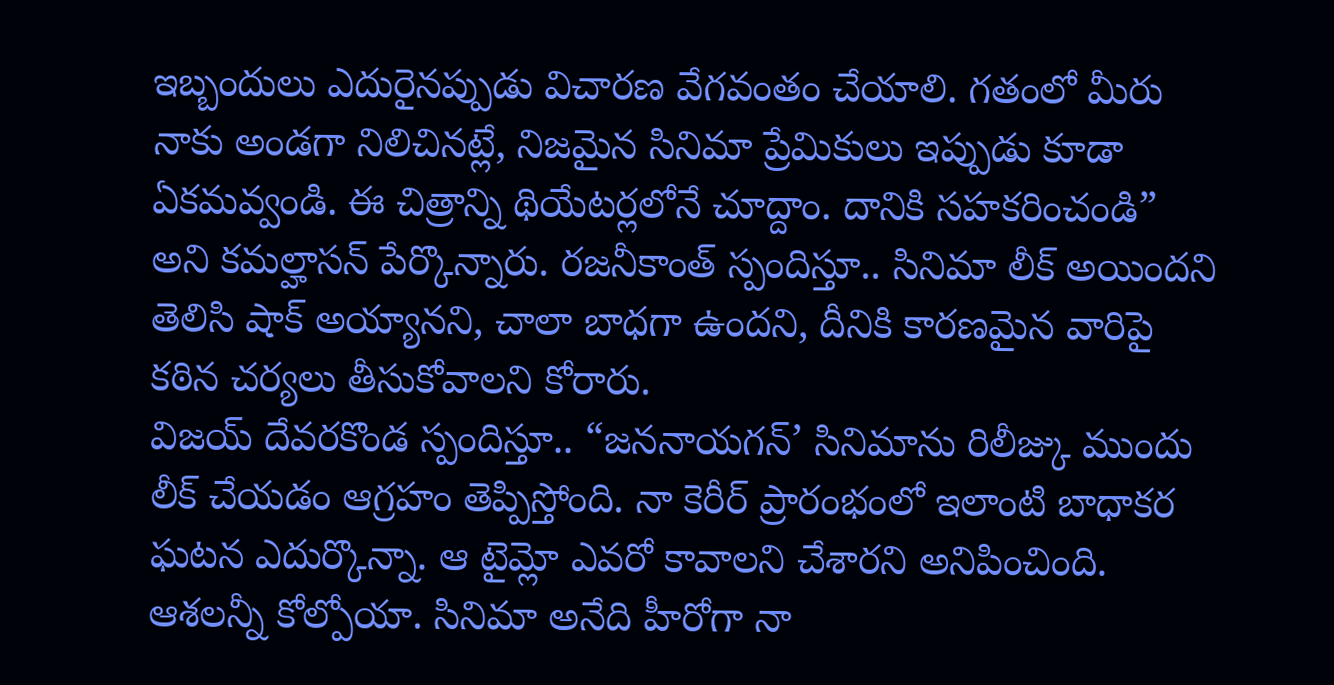ఇబ్బందులు ఎదురైనప్పుడు విచారణ వేగవంతం చేయాలి. గతంలో మీరు నాకు అండగా నిలిచినట్లే, నిజమైన సినిమా ప్రేమికులు ఇప్పుడు కూడా ఏకమవ్వండి. ఈ చిత్రాన్ని థియేటర్లలోనే చూద్దాం. దానికి సహకరించండి” అని కమల్హాసన్ పేర్కొన్నారు. రజనీకాంత్ స్పందిస్తూ.. సినిమా లీక్ అయిందని తెలిసి షాక్ అయ్యానని, చాలా బాధగా ఉందని, దీనికి కారణమైన వారిపై కఠిన చర్యలు తీసుకోవాలని కోరారు.
విజయ్ దేవరకొండ స్పందిస్తూ.. “జననాయగన్’ సినిమాను రిలీజ్కు ముందు లీక్ చేయడం ఆగ్రహం తెప్పిస్తోంది. నా కెరీర్ ప్రారంభంలో ఇలాంటి బాధాకర ఘటన ఎదుర్కొన్నా. ఆ టైమ్లో ఎవరో కావాలని చేశారని అనిపించింది. ఆశలన్నీ కోల్పోయా. సినిమా అనేది హీరోగా నా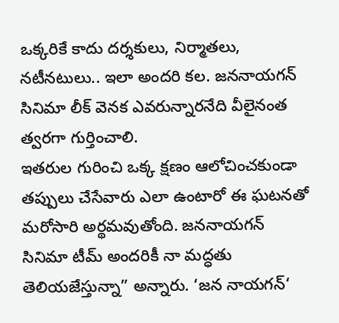ఒక్కరికే కాదు దర్శకులు, నిర్మాతలు, నటీనటులు.. ఇలా అందరి కల. జననాయగన్ సినిమా లీక్ వెనక ఎవరున్నారనేది వీలైనంత త్వరగా గుర్తించాలి.
ఇతరుల గురించి ఒక్క క్షణం ఆలోచించకుండా తప్పులు చేసేవారు ఎలా ఉంటారో ఈ ఘటనతో మరోసారి అర్థమవుతోంది. జననాయగన్ సినిమా టీమ్ అందరికీ నా మద్ధతు తెలియజేస్తున్నా” అన్నారు. ‘జన నాయగన్‘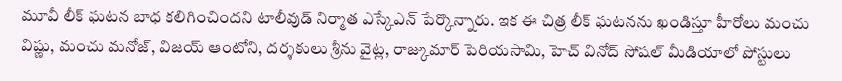మూవీ లీక్ ఘటన బాధ కలిగించిందని టాలీవుడ్ నిర్మాత ఎస్కేఎన్ పేర్కొన్నారు. ఇక ఈ చిత్ర లీక్ ఘటనను ఖండిస్తూ హీరోలు మంచు విష్ణు, మంచు మనోజ్, విజయ్ ఆంటోని, దర్శకులు శ్రీను వైట్ల, రాజ్కుమార్ పెరియసామి, హెచ్ వినోద్ సోషల్ మీడియాలో పోస్టులు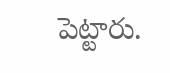పెట్టారు.